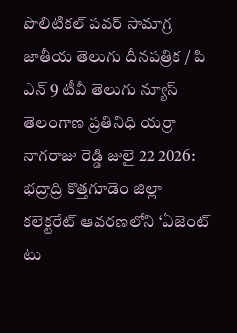పొలిటికల్ పవర్ సామాగ్ర జాతీయ తెలుగు దీనపత్రిక / పి ఎన్ 9 టీవీ తెలుగు న్యూస్ తెలంగాణ ప్రతినిధి యర్రా నాగరాజు రెడ్డి జులై 22 2026: భద్రాద్రి కొత్తగూడెం జిల్లా కలెక్టరేట్ ఆవరణలోని ‘ఏజెంట్ టు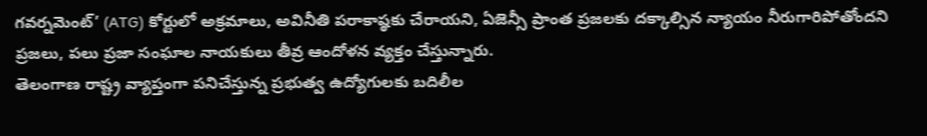గవర్నమెంట్’ (ATG) కోర్టులో అక్రమాలు, అవినీతి పరాకాష్ఠకు చేరాయని, ఏజెన్సీ ప్రాంత ప్రజలకు దక్కాల్సిన న్యాయం నీరుగారిపోతోందని ప్రజలు, పలు ప్రజా సంఘాల నాయకులు తీవ్ర ఆందోళన వ్యక్తం చేస్తున్నారు.
తెలంగాణ రాష్ట్ర వ్యాప్తంగా పనిచేస్తున్న ప్రభుత్వ ఉద్యోగులకు బదిలీల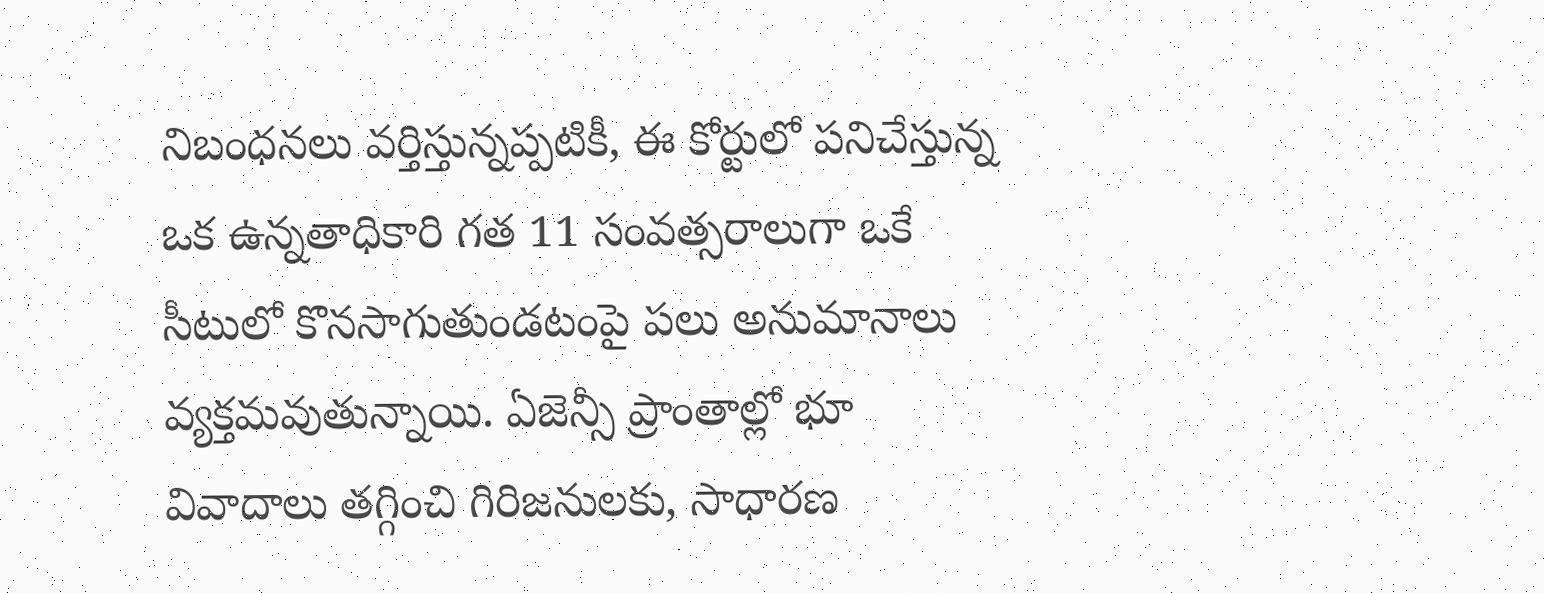నిబంధనలు వర్తిస్తున్నప్పటికీ, ఈ కోర్టులో పనిచేస్తున్న ఒక ఉన్నతాధికారి గత 11 సంవత్సరాలుగా ఒకే సీటులో కొనసాగుతుండటంపై పలు అనుమానాలు వ్యక్తమవుతున్నాయి. ఏజెన్సీ ప్రాంతాల్లో భూ వివాదాలు తగ్గించి గిరిజనులకు, సాధారణ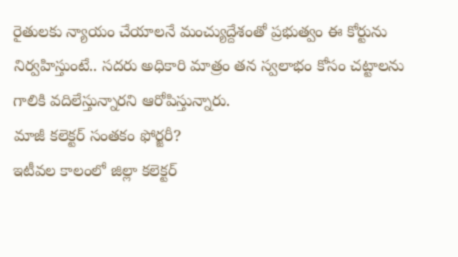రైతులకు న్యాయం చేయాలనే మంచ్యుద్దేశంతో ప్రభుత్వం ఈ కోర్టును నిర్వహిస్తుంటే.. సదరు అధికారి మాత్రం తన స్వలాభం కోసం చట్టాలను గాలికి వదిలేస్తున్నారని ఆరోపిస్తున్నారు.
మాజీ కలెక్టర్ సంతకం ఫోర్జరీ?
ఇటీవల కాలంలో జిల్లా కలెక్టర్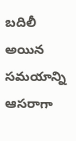బదిలీ అయిన సమయాన్ని ఆసరాగా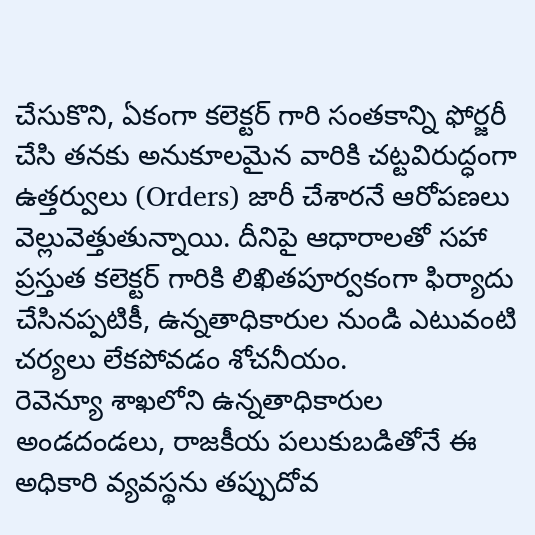చేసుకొని, ఏకంగా కలెక్టర్ గారి సంతకాన్ని ఫోర్జరీ చేసి తనకు అనుకూలమైన వారికి చట్టవిరుద్ధంగా ఉత్తర్వులు (Orders) జారీ చేశారనే ఆరోపణలు వెల్లువెత్తుతున్నాయి. దీనిపై ఆధారాలతో సహా ప్రస్తుత కలెక్టర్ గారికి లిఖితపూర్వకంగా ఫిర్యాదు చేసినప్పటికీ, ఉన్నతాధికారుల నుండి ఎటువంటి చర్యలు లేకపోవడం శోచనీయం.
రెవెన్యూ శాఖలోని ఉన్నతాధికారుల అండదండలు, రాజకీయ పలుకుబడితోనే ఈ అధికారి వ్యవస్థను తప్పుదోవ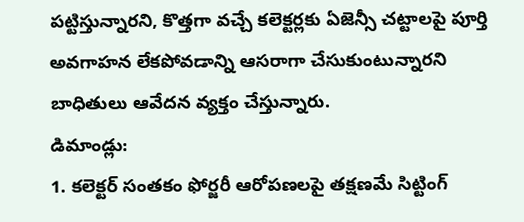పట్టిస్తున్నారని, కొత్తగా వచ్చే కలెక్టర్లకు ఏజెన్సీ చట్టాలపై పూర్తి అవగాహన లేకపోవడాన్ని ఆసరాగా చేసుకుంటున్నారని బాధితులు ఆవేదన వ్యక్తం చేస్తున్నారు.
డిమాండ్లు:
1. కలెక్టర్ సంతకం ఫోర్జరీ ఆరోపణలపై తక్షణమే సిట్టింగ్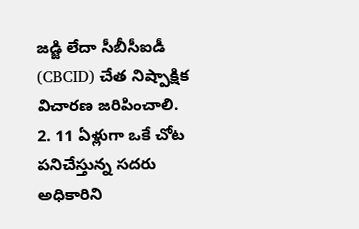జడ్జి లేదా సీబీసీఐడీ (CBCID) చేత నిష్పాక్షిక విచారణ జరిపించాలి.
2. 11 ఏళ్లుగా ఒకే చోట పనిచేస్తున్న సదరు అధికారిని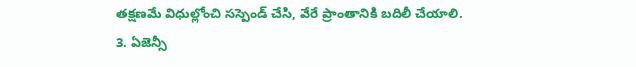తక్షణమే విధుల్లోంచి సస్పెండ్ చేసి, వేరే ప్రాంతానికి బదిలీ చేయాలి.
3. ఏజెన్సీ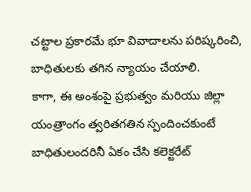చట్టాల ప్రకారమే భూ వివాదాలను పరిష్కరించి, బాధితులకు తగిన న్యాయం చేయాలి.
కాగా, ఈ అంశంపై ప్రభుత్వం మరియు జిల్లా యంత్రాంగం త్వరితగతిన స్పందించకుంటే బాధితులందరినీ ఏకం చేసి కలెక్టరేట్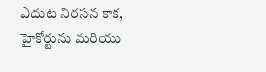ఎదుట నిరసన కాక, హైకోర్టును మరియు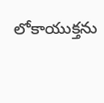లోకాయుక్తను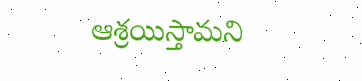ఆశ్రయిస్తామని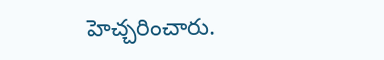హెచ్చరించారు.